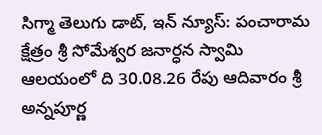సిగ్మా తెలుగు డాట్, ఇన్ న్యూస్: పంచారామ క్షేత్రం శ్రీ సోమేశ్వర జనార్ధన స్వామి ఆలయంలో ది 30.08.26 రేపు ఆదివారం శ్రీ అన్నపూర్ణ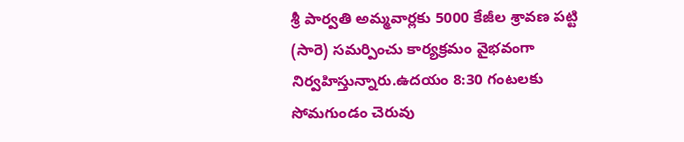శ్రీ పార్వతి అమ్మవార్లకు 5000 కేజీల శ్రావణ పట్టి (సారె) సమర్పించు కార్యక్రమం వైభవంగా నిర్వహిస్తున్నారు.ఉదయం 8:30 గంటలకు సోమగుండం చెరువు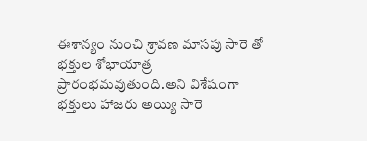ఈశాన్యం నుంచి శ్రావణ మాసపు సారె తో భక్తుల శోభాయాత్ర ప్రారంభమవుతుంది.అని విశేషంగా భక్తులు హాజరు అయ్యి సారె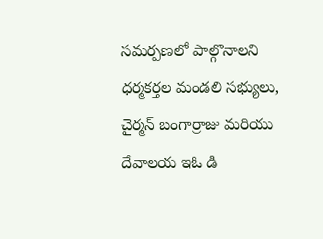సమర్పణలో పాల్గొనాలని ధర్మకర్తల మండలి సభ్యులు, చైర్మన్ బంగార్రాజు మరియు దేవాలయ ఇఓ డి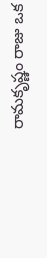రామకృష్ణం రాజు ఒక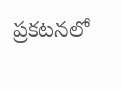ప్రకటనలో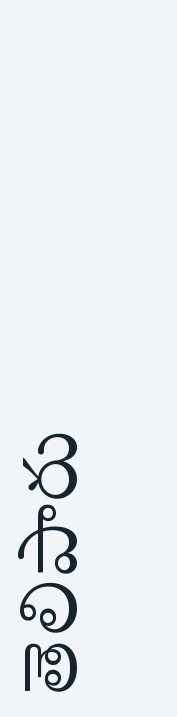తెలిపారు